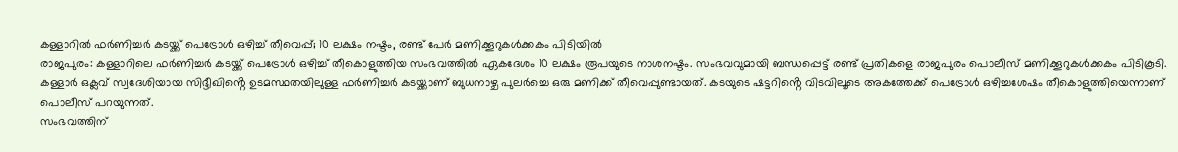കള്ളാറിൽ ഫർണിച്ചർ കടയ്ക്ക് പെട്രോൾ ഒഴിച്ച് തീവെപ്പ്; 10 ലക്ഷം നഷ്ടം, രണ്ട് പേർ മണിക്കൂറുകൾക്കകം പിടിയിൽ
രാജപുരം: കള്ളാറിലെ ഫർണിച്ചർ കടയ്ക്ക് പെട്രോൾ ഒഴിച്ച് തീകൊളുത്തിയ സംഭവത്തിൽ ഏകദേശം 10 ലക്ഷം രൂപയുടെ നാശനഷ്ടം. സംഭവവുമായി ബന്ധപ്പെട്ട് രണ്ട് പ്രതികളെ രാജപുരം പൊലീസ് മണിക്കൂറുകൾക്കകം പിടികൂടി.
കള്ളാർ ഒക്ലവ് സ്വദേശിയായ സിദ്ദീഖിൻ്റെ ഉടമസ്ഥതയിലുള്ള ഫർണിച്ചർ കടയ്ക്കാണ് ബുധനാഴ്ച പുലർച്ചെ ഒരു മണിക്ക് തീവെപ്പുണ്ടായത്. കടയുടെ ഷട്ടറിൻ്റെ വിടവിലൂടെ അകത്തേക്ക് പെട്രോൾ ഒഴിച്ചശേഷം തീകൊളുത്തിയെന്നാണ് പൊലീസ് പറയുന്നത്.
സംഭവത്തിന്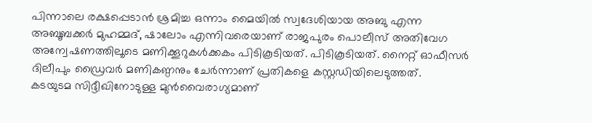പിന്നാലെ രക്ഷപ്പെടാൻ ശ്രമിച്ച ഒന്നാം മൈയിൽ സ്വദേശിയായ അബു എന്ന അബൂബക്കർ മുഹമ്മദ്, ഷാലോം എന്നിവരെയാണ് രാജപുരം പൊലീസ് അതിവേഗ അന്വേഷണത്തിലൂടെ മണിക്കൂറുകൾക്കകം പിടികൂടിയത്. പിടികൂടിയത്. നൈറ്റ് ഓഫീസർ ദിലീപും ഡ്രൈവർ മണികണ്ഠനും ചേർന്നാണ് പ്രതികളെ കസ്റ്റഡിയിലെടുത്തത്.
കടയുടമ സിദ്ദീഖിനോടുള്ള മുൻവൈരാഗ്യമാണ്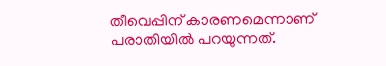തീവെപ്പിന് കാരണമെന്നാണ് പരാതിയിൽ പറയുന്നത്.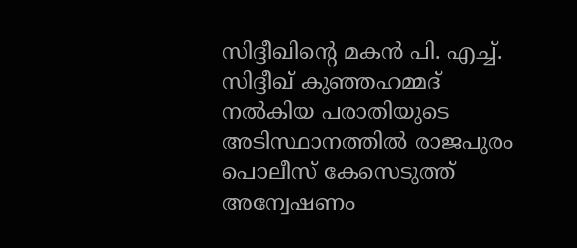സിദ്ദീഖിൻ്റെ മകൻ പി. എച്ച്. സിദ്ദീഖ് കുഞ്ഞഹമ്മദ് നൽകിയ പരാതിയുടെ അടിസ്ഥാനത്തിൽ രാജപുരം പൊലീസ് കേസെടുത്ത് അന്വേഷണം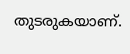തുടരുകയാണ്.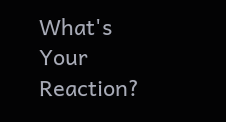What's Your Reaction?